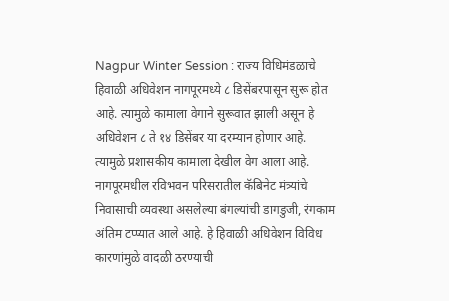Nagpur Winter Session : राज्य विधिमंडळाचे हिवाळी अधिवेशन नागपूरमध्ये ८ डिसेंबरपासून सुरू होत आहे. त्यामुळे कामाला वेगाने सुरूवात झाली असून हे अधिवेशन ८ ते १४ डिसेंबर या दरम्यान होणार आहे. त्यामुळे प्रशासकीय कामाला देखील वेग आला आहे. नागपूरमधील रविभवन परिसरातील कॅबिनेट मंत्र्यांचे निवासाची व्यवस्था असलेल्या बंगल्यांची डागडुजी, रंगकाम अंतिम टप्प्यात आले आहे. हे हिवाळी अधिवेशन विविध कारणांमुळे वादळी ठरण्याची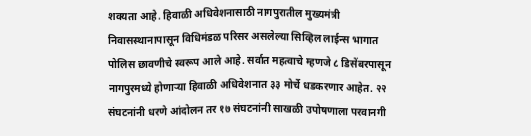शक्यता आहे. हिवाळी अधिवेशनासाठी नागपुरातील मुख्यमंत्री निवासस्थानापासून विधिमंडळ परिसर असलेल्या सिव्हिल लाईन्स भागात पोलिस छावणीचे स्वरूप आले आहे. सर्वात महत्वाचे म्हणजे ८ डिसेंबरपासून नागपुरमध्ये होणाऱ्या हिवाळी अधिवेशनात ३३ मोर्चे धडकरणार आहेत. २२ संघटनांनी धरणे आंदोलन तर १७ संघटनांनी साखळी उपोषणाला परवानगी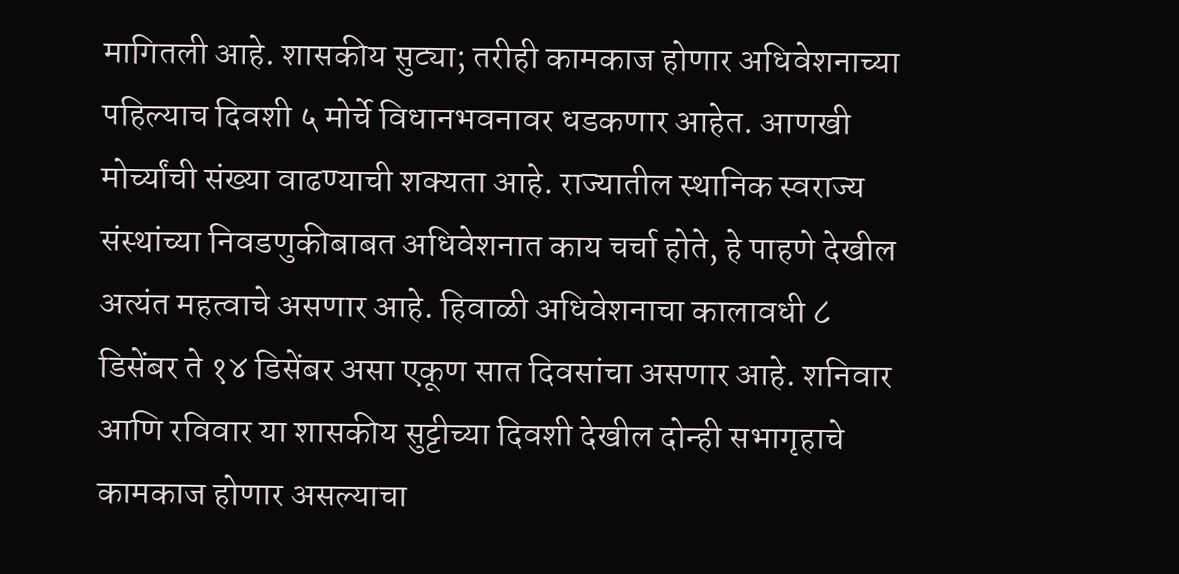मागितली आहे. शासकीय सुट्या; तरीही कामकाज होणार अधिवेशनाच्या पहिल्याच दिवशी ५ मोर्चे विधानभवनावर धडकणार आहेत. आणखी मोर्च्यांची संख्या वाढण्याची शक्यता आहे. राज्यातील स्थानिक स्वराज्य संस्थांच्या निवडणुकीबाबत अधिवेशनात काय चर्चा होते, हे पाहणे देखील अत्यंत महत्वाचे असणार आहे. हिवाळी अधिवेशनाचा कालावधी ८ डिसेंबर ते १४ डिसेंबर असा एकूण सात दिवसांचा असणार आहे. शनिवार आणि रविवार या शासकीय सुट्टीच्या दिवशी देखील दोन्ही सभागृहाचे कामकाज होणार असल्याचा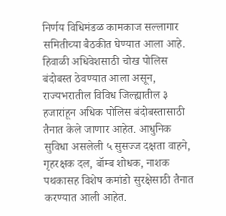निर्णय विधिमंडळ कामकाज सल्लागार समितीच्या बैठकीत घेण्यात आला आहे. हिवाळी अधिवेशसाठी चोख पोलिस बंदोबस्त ठेवण्यात आला असून, राज्यभरातील विविध जिल्ह्यातील ३ हजारांहून अधिक पोलिस बंदोबस्तासाठी तैनात केले जाणार आहेत. आधुनिक सुविधा असलेली ५ सुसज्ज दक्षता वाहने, गृहरक्षक दल, बॉम्ब शोधक, नाशक पथकासह विशेष कमांडो सुरक्षेसाठी तैनात करण्यात आली आहेत.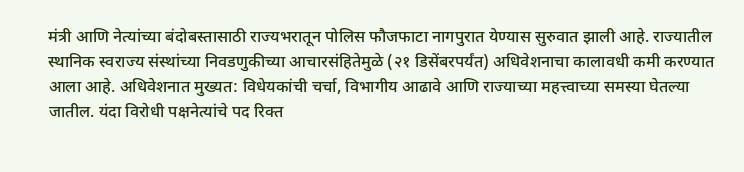मंत्री आणि नेत्यांच्या बंदोबस्तासाठी राज्यभरातून पोलिस फौजफाटा नागपुरात येण्यास सुरुवात झाली आहे. राज्यातील स्थानिक स्वराज्य संस्थांच्या निवडणुकीच्या आचारसंहितेमुळे (२१ डिसेंबरपर्यंत) अधिवेशनाचा कालावधी कमी करण्यात आला आहे. अधिवेशनात मुख्यत: विधेयकांची चर्चा, विभागीय आढावे आणि राज्याच्या महत्त्वाच्या समस्या घेतल्या जातील. यंदा विरोधी पक्षनेत्यांचे पद रिक्त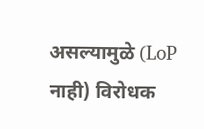असल्यामुळे (LoP नाही) विरोधक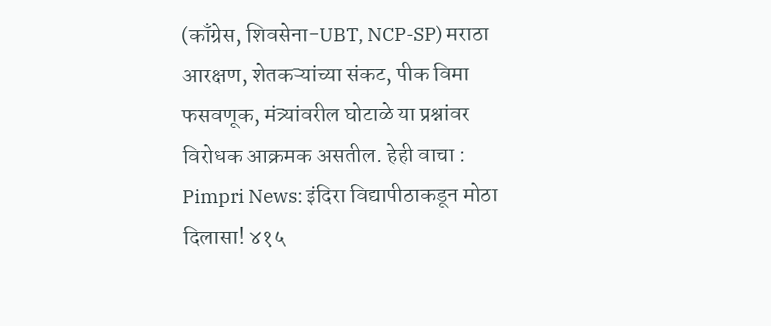(काँग्रेस, शिवसेना-UBT, NCP-SP) मराठा आरक्षण, शेतकऱ्यांच्या संकट, पीक विमा फसवणूक, मंत्र्यांवरील घोटाळे या प्रश्नांवर विरोधक आक्रमक असतील. हेही वाचा : Pimpri News: इंदिरा विद्यापीठाकडून मोठा दिलासा! ४१५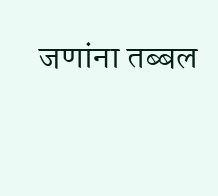जणांना तब्बल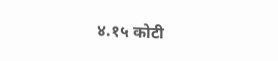४.१५ कोटी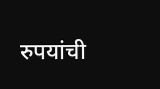रुपयांची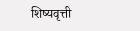शिष्यवृत्ती